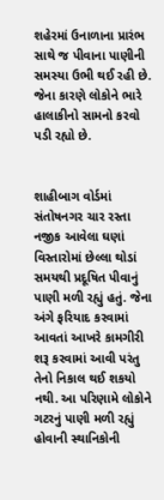શહેરમાં ઉનાળાના પ્રારંભ સાથે જ પીવાના પાણીની સમસ્યા ઉભી થઈ રહી છે. જેના કારણે લોકોને ભારે હાલાકીનો સામનો કરવો પડી રહ્યો છે.


શાહીબાગ વોર્ડમાં સંતોષનગર ચાર રસ્તા નજીક આવેલા ઘણાં વિસ્તારોમાં છેલ્લા થોડાં સમયથી પ્રદૂષિત પીવાનું પાણી મળી રહ્યું હતું. જેના અંગે ફરિયાદ કરવામાં આવતાં આખરે કામગીરી શરૂ કરવામાં આવી પરંતુ તેનો નિકાલ થઈ શકયો નથી. આ પરિણામે લોકોને ગટરનું પાણી મળી રહ્યું હોવાની સ્થાનિકોની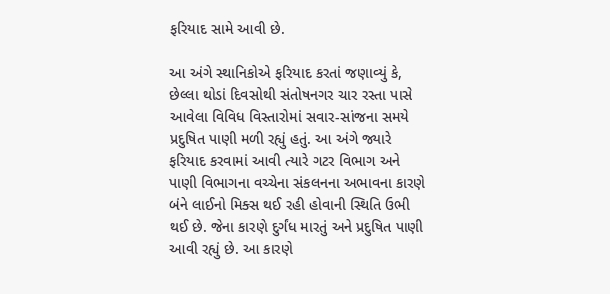ફરિયાદ સામે આવી છે.

આ અંગે સ્થાનિકોએ ફરિયાદ કરતાં જણાવ્યું કે, છેલ્લા થોડાં દિવસોથી સંતોષનગર ચાર રસ્તા પાસે આવેલા વિવિધ વિસ્તારોમાં સવાર-સાંજના સમયે પ્રદુષિત પાણી મળી રહ્યું હતું. આ અંગે જ્યારે ફરિયાદ કરવામાં આવી ત્યારે ગટર વિભાગ અને પાણી વિભાગના વચ્ચેના સંકલનના અભાવના કારણે બંને લાઈનો મિક્સ થઈ રહી હોવાની સ્થિતિ ઉભી થઈ છે. જેના કારણે દુર્ગંધ મારતું અને પ્રદુષિત પાણી આવી રહ્યું છે. આ કારણે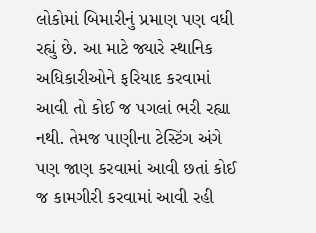લોકોમાં બિમારીનું પ્રમાણ પણ વધી રહ્યું છે. આ માટે જ્યારે સ્થાનિક અધિકારીઓને ફરિયાદ કરવામાં આવી તો કોઈ જ પગલાં ભરી રહ્યા નથી. તેમજ પાણીના ટેસ્ટિંગ અંગે પણ જાણ કરવામાં આવી છતાં કોઈ જ કામગીરી કરવામાં આવી રહી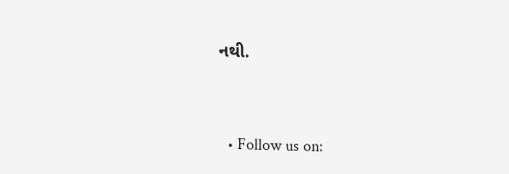નથી.


  • Follow us on: